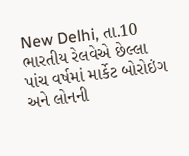New Delhi, તા.10
ભારતીય રેલવેએ છેલ્લા પાંચ વર્ષમાં માર્કેટ બોરોઇંગ અને લોનની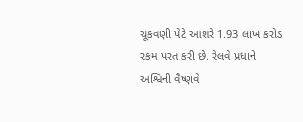ચૂકવણી પેટે આશરે 1.93 લાખ કરોડ રકમ પરત કરી છે. રેલવે પ્રધાને અશ્વિની વૈષ્ણવે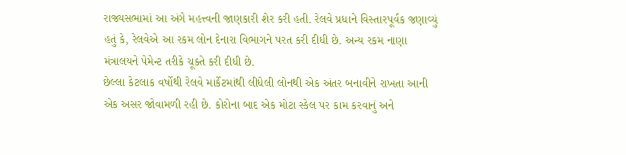રાજ્યસભામાં આ અંગે મહત્ત્વની જાણકારી શેર કરી હતી. રેલવે પ્રધાને વિસ્તારપૂર્વક જણાવ્યું હતું કે, રેલવેએ આ રકમ લોન દેનારા વિભાગને પરત કરી દીધી છે. અન્ય રકમ નાણા મંત્રાલયને પેમેન્ટ તરીકે ચૂક્તે કરી દીધી છે.
છેલ્લા કેટલાક વર્ષોથી રેલવે માર્કેટમાંથી લીધેલી લોનથી એક અંતર બનાવીને રાખતા આની એક અસર જોવામળી રહી છે. કોરોના બાદ એક મોટા સ્કેલ પર કામ કરવાનું અને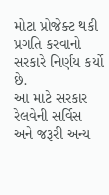મોટા પ્રોજેક્ટ થકી પ્રગતિ કરવાનો સરકારે નિર્ણય કર્યો છે.
આ માટે સરકાર રેલવેની સર્વિસ અને જરૂરી અન્ય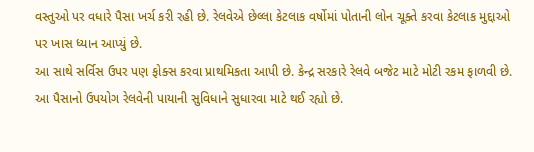વસ્તુઓ પર વધારે પૈસા ખર્ચ કરી રહી છે. રેલવેએ છેલ્લા કેટલાક વર્ષોમાં પોતાની લોન ચૂક્તે કરવા કેટલાક મુદ્દાઓ પર ખાસ ધ્યાન આપ્યું છે.
આ સાથે સર્વિસ ઉપર પણ ફોક્સ કરવા પ્રાથમિકતા આપી છે. કેન્દ્ર સરકારે રેલવે બજેટ માટે મોટી રકમ ફાળવી છે. આ પૈસાનો ઉપયોગ રેલવેની પાયાની સુવિધાને સુધારવા માટે થઈ રહ્યો છે.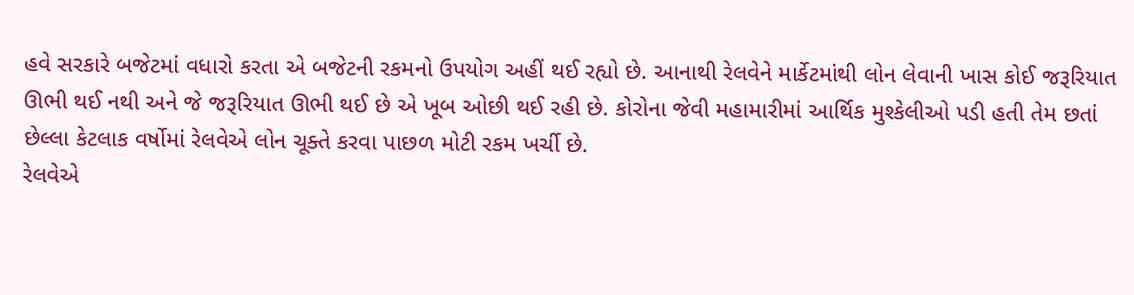હવે સરકારે બજેટમાં વધારો કરતા એ બજેટની રકમનો ઉપયોગ અહીં થઈ રહ્યો છે. આનાથી રેલવેને માર્કેટમાંથી લોન લેવાની ખાસ કોઈ જરૂરિયાત ઊભી થઈ નથી અને જે જરૂરિયાત ઊભી થઈ છે એ ખૂબ ઓછી થઈ રહી છે. કોરોના જેવી મહામારીમાં આર્થિક મુશ્કેલીઓ પડી હતી તેમ છતાં છેલ્લા કેટલાક વર્ષોમાં રેલવેએ લોન ચૂક્તે કરવા પાછળ મોટી રકમ ખર્ચી છે.
રેલવેએ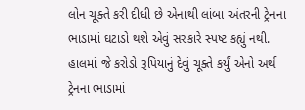લોન ચૂક્તે કરી દીધી છે એનાથી લાંબા અંતરની ટ્રેનના ભાડામાં ઘટાડો થશે એવું સરકારે સ્પષ્ટ કહ્યું નથી. હાલમાં જે કરોડો રૂપિયાનું દેવું ચૂક્તે કર્યું એનો અર્થ ટ્રેનના ભાડામાં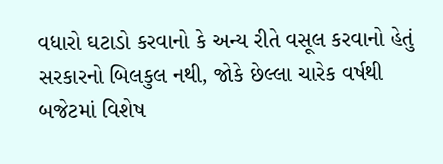વધારો ઘટાડો કરવાનો કે અન્ય રીતે વસૂલ કરવાનો હેતું સરકારનો બિલકુલ નથી, જોકે છેલ્લા ચારેક વર્ષથી બજેટમાં વિશેષ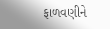ફાળવણીને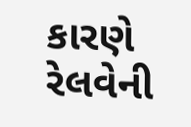કારણે રેલવેની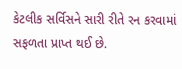કેટલીક સર્વિસને સારી રીતે રન કરવામાં સફળતા પ્રાપ્ત થઈ છે.